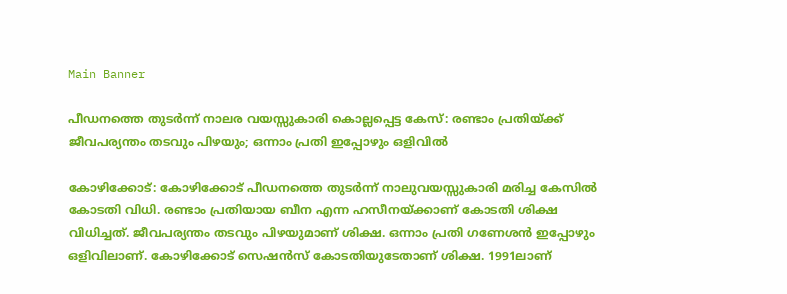Main Banner

പീഡനത്തെ തുടർന്ന് നാലര വയസ്സുകാരി കൊല്ലപ്പെട്ട കേസ്: രണ്ടാം പ്രതിയ്‌ക്ക് ജീവപര്യന്തം തടവും പിഴയും; ഒന്നാം പ്രതി ഇപ്പോഴും ഒളിവിൽ

കോഴിക്കോട്: കോഴിക്കോട് പീഡനത്തെ തുടർന്ന് നാലുവയസ്സുകാരി മരിച്ച കേസിൽ കോടതി വിധി. രണ്ടാം പ്രതിയായ ബീന എന്ന ഹസീനയ്‌ക്കാണ് കോടതി ശിക്ഷ വിധിച്ചത്. ജീവപര്യന്തം തടവും പിഴയുമാണ് ശിക്ഷ. ഒന്നാം പ്രതി ഗണേശൻ ഇപ്പോഴും ഒളിവിലാണ്. കോഴിക്കോട് സെഷൻസ് കോടതിയുടേതാണ് ശിക്ഷ. 1991ലാണ്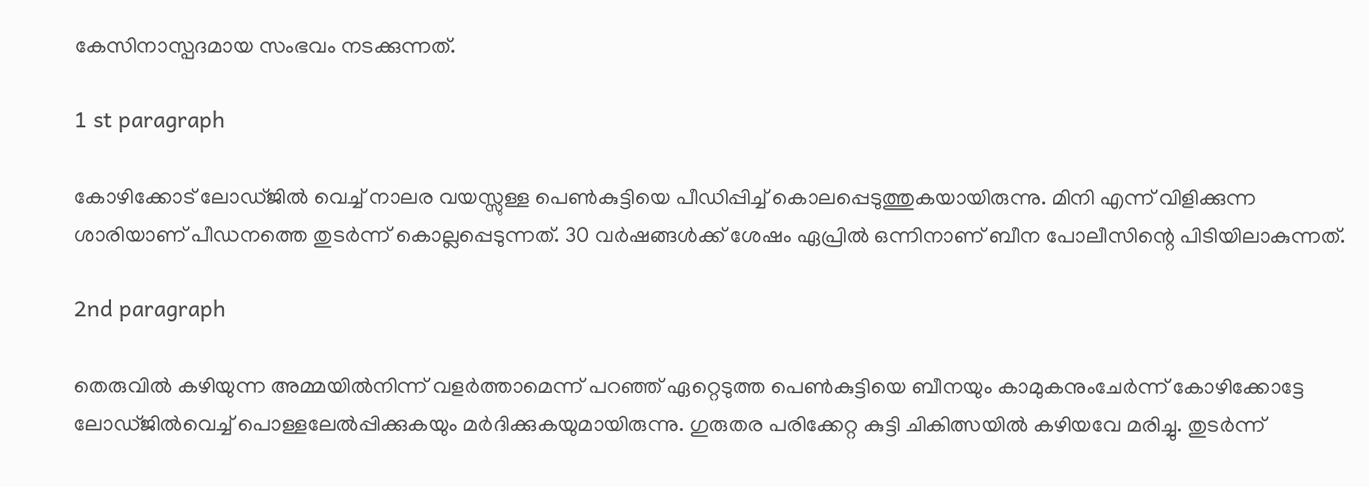കേസിനാസ്പദമായ സംഭവം നടക്കുന്നത്.

1 st paragraph

കോഴിക്കോട് ലോഡ്ജിൽ വെച്ച് നാലര വയസ്സുള്ള പെൺകുട്ടിയെ പീഡിപ്പിച്ച് കൊലപ്പെടുത്തുകയായിരുന്നു. മിനി എന്ന് വിളിക്കുന്ന ശാരിയാണ് പീഡനത്തെ തുടർന്ന് കൊല്ലപ്പെടുന്നത്. 30 വർഷങ്ങൾക്ക് ശേഷം ഏപ്രിൽ ഒന്നിനാണ് ബീന പോലീസിന്റെ പിടിയിലാകുന്നത്.

2nd paragraph

തെരുവില്‍ കഴിയുന്ന അമ്മയില്‍നിന്ന് വളര്‍ത്താമെന്ന് പറഞ്ഞ് ഏറ്റെടുത്ത പെണ്‍കുട്ടിയെ ബീനയും കാമുകനുംചേര്‍ന്ന് കോഴിക്കോട്ടേ ലോഡ്ജില്‍വെച്ച് പൊള്ളലേല്‍പ്പിക്കുകയും മര്‍ദിക്കുകയുമായിരുന്നു. ഗുരുതര പരിക്കേറ്റ കുട്ടി ചികിത്സയില്‍ കഴിയവേ മരിച്ചു. തുടര്‍ന്ന്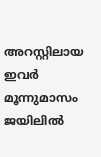അറസ്റ്റിലായ ഇവര്‍ മൂന്നുമാസം ജയിലില്‍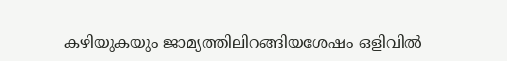കഴിയുകയും ജാമ്യത്തിലിറങ്ങിയശേഷം ഒളിവില്‍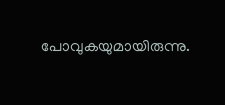പോവുകയുമായിരുന്നു.